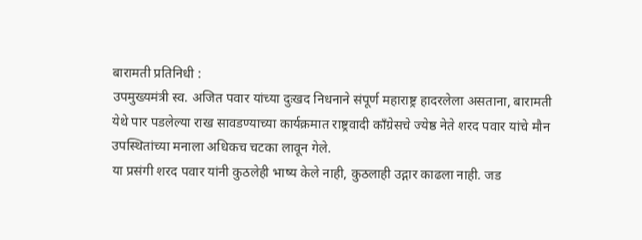बारामती प्रतिनिधी :
उपमुख्यमंत्री स्व. अजित पवार यांच्या दुःखद निधनाने संपूर्ण महाराष्ट्र हादरलेला असताना, बारामती येथे पार पडलेल्या राख सावडण्याच्या कार्यक्रमात राष्ट्रवादी काँग्रेसचे ज्येष्ठ नेते शरद पवार यांचे मौन उपस्थितांच्या मनाला अधिकच चटका लावून गेले.
या प्रसंगी शरद पवार यांनी कुठलेही भाष्य केले नाही, कुठलाही उद्गार काढला नाही. जड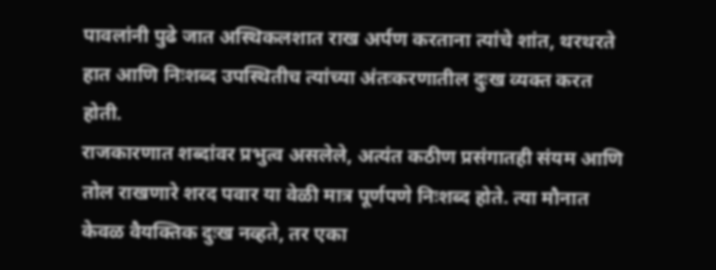पावलांनी पुढे जात अस्थिकलशात राख अर्पण करताना त्यांचे शांत, थरथरते हात आणि निःशब्द उपस्थितीच त्यांच्या अंतःकरणातील दुःख व्यक्त करत होती.
राजकारणात शब्दांवर प्रभुत्व असलेले, अत्यंत कठीण प्रसंगातही संयम आणि तोल राखणारे शरद पवार या वेळी मात्र पूर्णपणे निःशब्द होते. त्या मौनात केवळ वैयक्तिक दुःख नव्हते, तर एका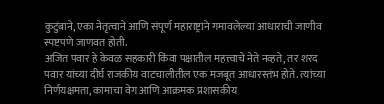कुटुंबाने, एका नेतृत्वाने आणि संपूर्ण महाराष्ट्राने गमावलेल्या आधाराची जाणीव स्पष्टपणे जाणवत होती.
अजित पवार हे केवळ सहकारी किंवा पक्षातील महत्त्वाचे नेते नव्हते, तर शरद पवार यांच्या दीर्घ राजकीय वाटचालीतील एक मजबूत आधारस्तंभ होते. त्यांच्या निर्णयक्षमता, कामाचा वेग आणि आक्रमक प्रशासकीय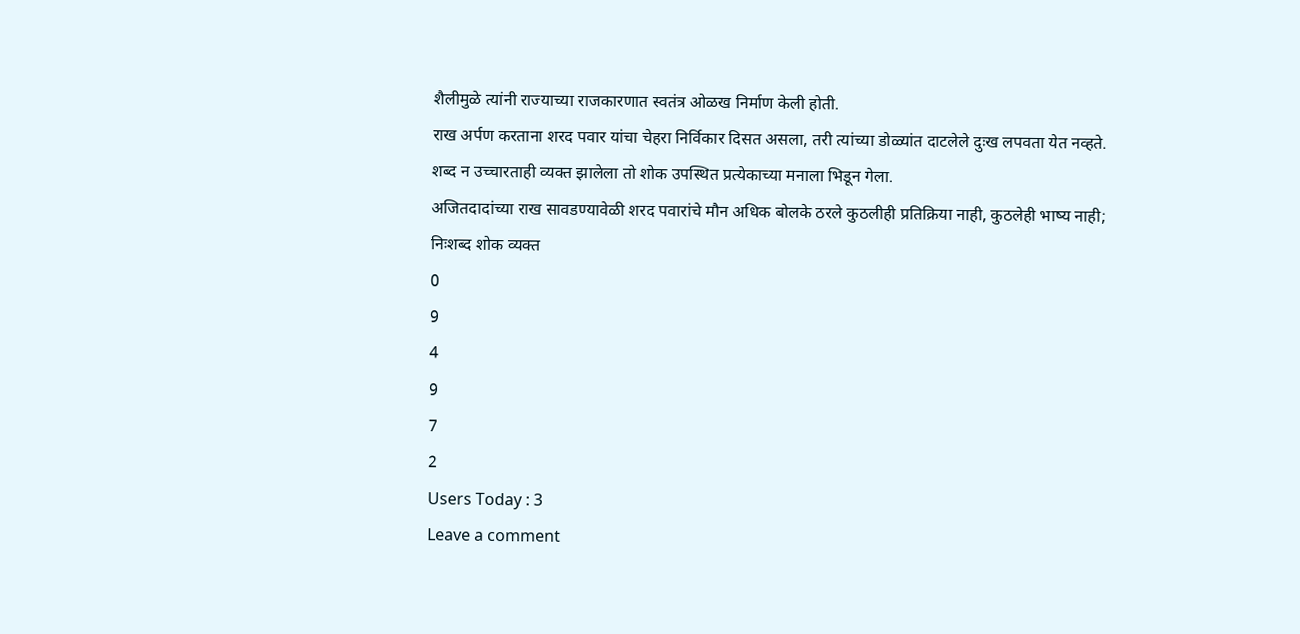शैलीमुळे त्यांनी राज्याच्या राजकारणात स्वतंत्र ओळख निर्माण केली होती.
राख अर्पण करताना शरद पवार यांचा चेहरा निर्विकार दिसत असला, तरी त्यांच्या डोळ्यांत दाटलेले दुःख लपवता येत नव्हते. शब्द न उच्चारताही व्यक्त झालेला तो शोक उपस्थित प्रत्येकाच्या मनाला भिडून गेला.
अजितदादांच्या राख सावडण्यावेळी शरद पवारांचे मौन अधिक बोलके ठरले कुठलीही प्रतिक्रिया नाही, कुठलेही भाष्य नाही; निःशब्द शोक व्यक्त
0
9
4
9
7
2
Users Today : 3
Leave a comment